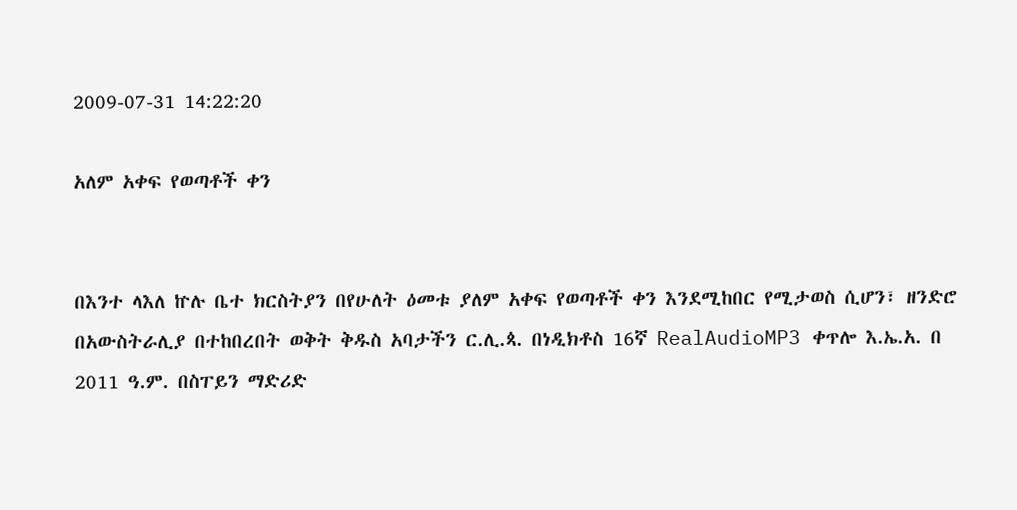2009-07-31 14:22:20

አለም አቀፍ የወጣቶች ቀን


በእንተ ላእለ ኵሉ ቤተ ክርስትያን በየሁለት ዕመቱ ያለም አቀፍ የወጣቶች ቀን እንደሚከበር የሚታወስ ሲሆን፣ ዘንድሮ በአውስትራሊያ በተከበረበት ወቅት ቅዱስ አባታችን ር.ሊ.ጳ. በነዲክቶስ 16ኛ RealAudioMP3 ቀጥሎ እ.ኤ.አ. በ 2011 ዓ.ም. በስፐይን ማድሪድ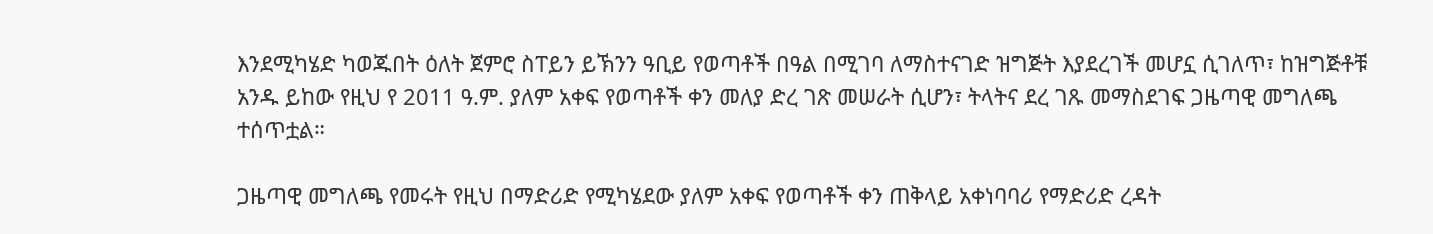እንደሚካሄድ ካወጁበት ዕለት ጀምሮ ስፐይን ይኽንን ዓቢይ የወጣቶች በዓል በሚገባ ለማስተናገድ ዝግጅት እያደረገች መሆኗ ሲገለጥ፣ ከዝግጅቶቹ አንዱ ይከው የዚህ የ 2011 ዓ.ም. ያለም አቀፍ የወጣቶች ቀን መለያ ድረ ገጽ መሠራት ሲሆን፣ ትላትና ደረ ገጹ መማስደገፍ ጋዜጣዊ መግለጫ ተሰጥቷል።

ጋዜጣዊ መግለጫ የመሩት የዚህ በማድሪድ የሚካሄደው ያለም አቀፍ የወጣቶች ቀን ጠቅላይ አቀነባባሪ የማድሪድ ረዳት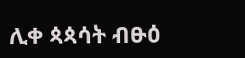ሊቀ ጳጳሳት ብፁዕ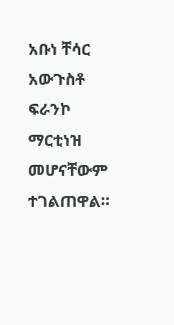አቡነ ቸሳር አውጉስቶ ፍራንኮ ማርቲነዝ መሆናቸውም ተገልጠዋል።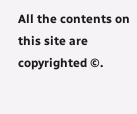All the contents on this site are copyrighted ©.